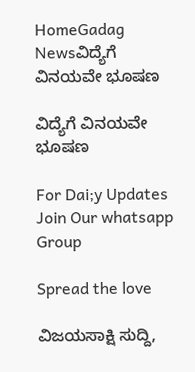HomeGadag Newsವಿದ್ಯೆಗೆ ವಿನಯವೇ ಭೂಷಣ

ವಿದ್ಯೆಗೆ ವಿನಯವೇ ಭೂಷಣ

For Dai;y Updates Join Our whatsapp Group

Spread the love

ವಿಜಯಸಾಕ್ಷಿ ಸುದ್ದಿ,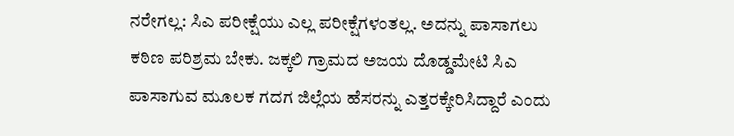ನರೇಗಲ್ಲ: ಸಿಎ ಪರೀಕ್ಷೆಯು ಎಲ್ಲ ಪರೀಕ್ಷೆಗಳಂತಲ್ಲ. ಅದನ್ನು ಪಾಸಾಗಲು ಕಠಿಣ ಪರಿಶ್ರಮ ಬೇಕು. ಜಕ್ಕಲಿ ಗ್ರಾಮದ ಅಜಯ ದೊಡ್ಡಮೇಟಿ ಸಿಎ ಪಾಸಾಗುವ ಮೂಲಕ ಗದಗ ಜಿಲ್ಲೆಯ ಹೆಸರನ್ನು ಎತ್ತರಕ್ಕೇರಿಸಿದ್ದಾರೆ ಎಂದು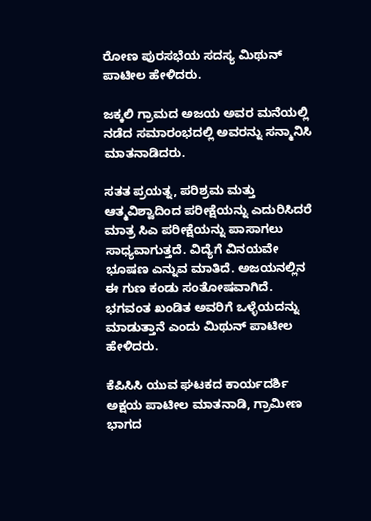ರೋಣ ಪುರಸಭೆಯ ಸದಸ್ಯ ಮಿಥುನ್ ಪಾಟೀಲ ಹೇಳಿದರು.

ಜಕ್ಕಲಿ ಗ್ರಾಮದ ಅಜಯ ಅವರ ಮನೆಯಲ್ಲಿ ನಡೆದ ಸಮಾರಂಭದಲ್ಲಿ ಅವರನ್ನು ಸನ್ಮಾನಿಸಿ ಮಾತನಾಡಿದರು.

ಸತತ ಪ್ರಯತ್ನ, ಪರಿಶ್ರಮ ಮತ್ತು ಆತ್ಮವಿಶ್ವಾದಿಂದ ಪರೀಕ್ಷೆಯನ್ನು ಎದುರಿಸಿದರೆ ಮಾತ್ರ ಸಿಎ ಪರೀಕ್ಷೆಯನ್ನು ಪಾಸಾಗಲು ಸಾಧ್ಯವಾಗುತ್ತದೆ. ವಿದ್ಯೆಗೆ ವಿನಯವೇ ಭೂಷಣ ಎನ್ನುವ ಮಾತಿದೆ. ಅಜಯನಲ್ಲಿನ ಈ ಗುಣ ಕಂಡು ಸಂತೋಷವಾಗಿದೆ. ಭಗವಂತ ಖಂಡಿತ ಅವರಿಗೆ ಒಳ್ಳೆಯದನ್ನು ಮಾಡುತ್ತಾನೆ ಎಂದು ಮಿಥುನ್ ಪಾಟೀಲ ಹೇಳಿದರು.

ಕೆಪಿಸಿಸಿ ಯುವ ಘಟಕದ ಕಾರ್ಯದರ್ಶಿ ಅಕ್ಷಯ ಪಾಟೀಲ ಮಾತನಾಡಿ, ಗ್ರಾಮೀಣ ಭಾಗದ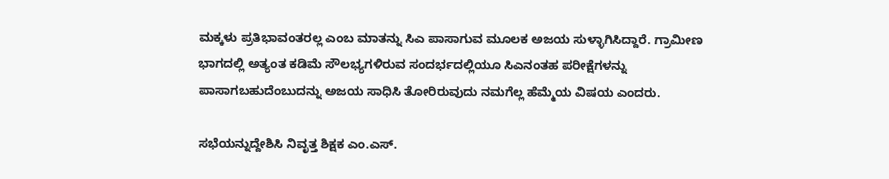ಮಕ್ಕಳು ಪ್ರತಿಭಾವಂತರಲ್ಲ ಎಂಬ ಮಾತನ್ನು ಸಿಎ ಪಾಸಾಗುವ ಮೂಲಕ ಅಜಯ ಸುಳ್ಳಾಗಿಸಿದ್ದಾರೆ. ಗ್ರಾಮೀಣ ಭಾಗದಲ್ಲಿ ಅತ್ಯಂತ ಕಡಿಮೆ ಸೌಲಭ್ಯಗಳಿರುವ ಸಂದರ್ಭದಲ್ಲಿಯೂ ಸಿಎನಂತಹ ಪರೀಕ್ಷೆಗಳನ್ನು ಪಾಸಾಗಬಹುದೆಂಬುದನ್ನು ಅಜಯ ಸಾಧಿಸಿ ತೋರಿರುವುದು ನಮಗೆಲ್ಲ ಹೆಮ್ಮೆಯ ವಿಷಯ ಎಂದರು.

ಸಭೆಯನ್ನುದ್ದೇಶಿಸಿ ನಿವೃತ್ತ ಶಿಕ್ಷಕ ಎಂ.ಎಸ್.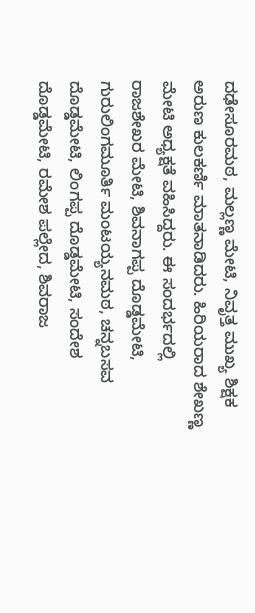ದಢೇಸೂರಮಠ, ಮಲ್ಲಣ್ಣ ಮೇಟಿ, ನಿವೃತ್ತ ಮುಖ್ಯ ಶಿಕ್ಷಕ ಅರುಣ ಕುಲಕರ್ಣಿ ಮಾತನಾಡಿದರು. ಹಿರಿಯರಾದ ಶೇಖಣ್ಣ ಮೇಟಿ ಅಧ್ಯಕ್ಷತೆ ವಹಿಸಿದ್ದರು. ಈ ಸಂದರ್ಭದಲ್ಲಿ ರಾಜಶೇಖರ ಮೇಟಿ, ಶಿವನಾಗಪ್ಪ ದೊಡ್ಡಮೇಟಿ, ಗುರುಲಿಂಗಮೂರ್ತಿ ಮಂಟಯ್ಯನಮಠ, ಚನ್ನಬಸವ ದೊಡ್ಡಮೇಟಿ, ಲಿಂಗಪ್ಪ ದೊಡ್ಡಮೇಟಿ, ಸಂದೇಶ ದೊಡ್ಡಮೇಟಿ, ರಮೇಶ ಪಲ್ಲೇದ, ಶಿವರಾಜ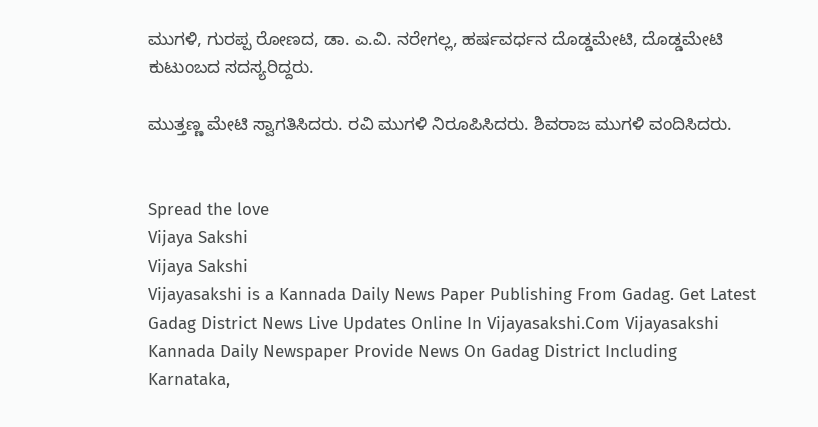ಮುಗಳಿ, ಗುರಪ್ಪ ರೋಣದ, ಡಾ. ಎ.ವಿ. ನರೇಗಲ್ಲ, ಹರ್ಷವರ್ಧನ ದೊಡ್ಡಮೇಟಿ, ದೊಡ್ಡಮೇಟಿ ಕುಟುಂಬದ ಸದಸ್ಯರಿದ್ದರು.

ಮುತ್ತಣ್ಣ ಮೇಟಿ ಸ್ವಾಗತಿಸಿದರು. ರವಿ ಮುಗಳಿ ನಿರೂಪಿಸಿದರು. ಶಿವರಾಜ ಮುಗಳಿ ವಂದಿಸಿದರು.


Spread the love
Vijaya Sakshi
Vijaya Sakshi
Vijayasakshi is a Kannada Daily News Paper Publishing From Gadag. Get Latest Gadag District News Live Updates Online In Vijayasakshi.Com Vijayasakshi Kannada Daily Newspaper Provide News On Gadag District Including Karnataka,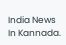India News In Kannada.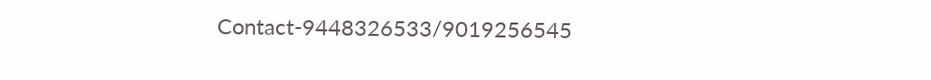Contact-9448326533/9019256545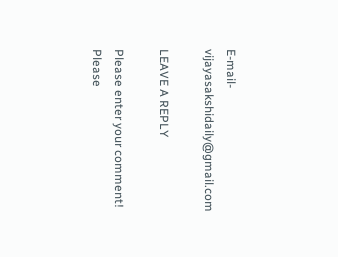E-mail-vijayasakshidaily@gmail.com

LEAVE A REPLY

Please enter your comment!
Please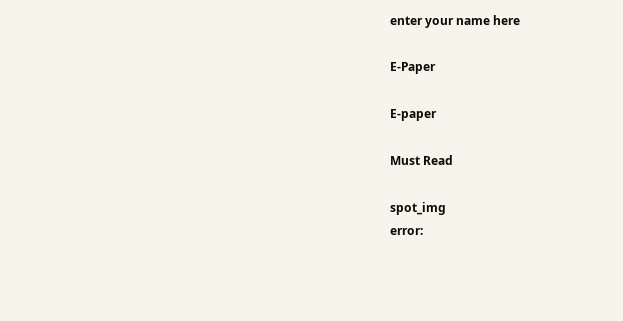enter your name here

E-Paper

E-paper

Must Read

spot_img
error: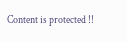Content is protected !!